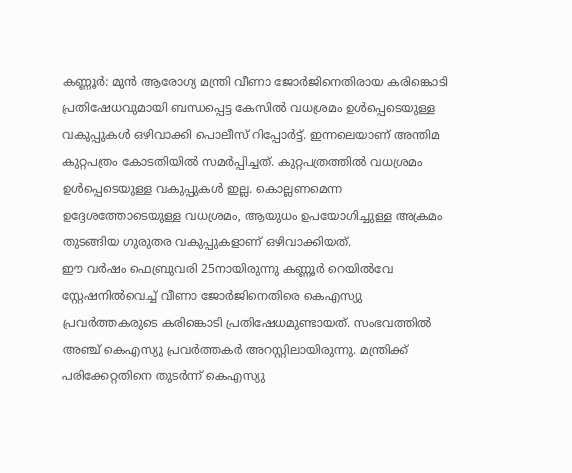കണ്ണൂർ: മുൻ ആരോഗ്യ മന്ത്രി വീണാ ജോർജിനെതിരായ കരിങ്കൊടി പ്രതിഷേധവുമായി ബന്ധപ്പെട്ട കേസിൽ വധശ്രമം ഉൾപ്പെടെയുള്ള വകുപ്പുകൾ ഒഴിവാക്കി പൊലീസ് റിപ്പോർട്ട്. ഇന്നലെയാണ് അന്തിമ കുറ്റപത്രം കോടതിയിൽ സമർപ്പിച്ചത്. കുറ്റപത്രത്തിൽ വധശ്രമം ഉൾപ്പെടെയുള്ള വകുപ്പുകൾ ഇല്ല. കൊല്ലണമെന്ന ഉദ്ദേശത്തോടെയുള്ള വധശ്രമം, ആയുധം ഉപയോഗിച്ചുള്ള അക്രമം തുടങ്ങിയ ഗുരുതര വകുപ്പുകളാണ് ഒഴിവാക്കിയത്.
ഈ വർഷം ഫെബ്രുവരി 25നായിരുന്നു കണ്ണൂർ റെയിൽവേ സ്റ്റേഷനിൽവെച്ച് വീണാ ജോർജിനെതിരെ കെഎസ്യു പ്രവർത്തകരുടെ കരിങ്കൊടി പ്രതിഷേധമുണ്ടായത്. സംഭവത്തിൽ അഞ്ച് കെഎസ്യു പ്രവർത്തകർ അറസ്റ്റിലായിരുന്നു. മന്ത്രിക്ക് പരിക്കേറ്റതിനെ തുടർന്ന് കെഎസ്യു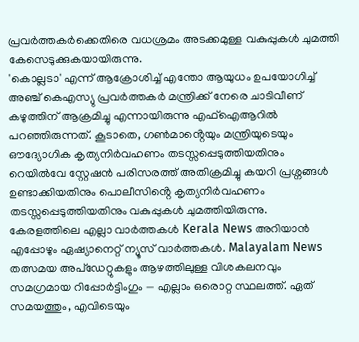പ്രവർത്തകർക്കെതിരെ വധശ്രമം അടക്കമുള്ള വകുപ്പുകൾ ചുമത്തി കേസെടുക്കുകയായിരുന്നു.
'കൊല്ലടാ' എന്ന് ആക്രോശിച്ച് എന്തോ ആയുധം ഉപയോഗിച്ച് അഞ്ച് കെഎസ്യു പ്രവർത്തകർ മന്ത്രിക്ക് നേരെ ചാടിവീണ് കഴുത്തിന് ആക്രമിച്ചു എന്നായിരുന്നു എഫ്ഐആറിൽ പറഞ്ഞിരുന്നത്. കൂടാതെ, ഗൺമാൻ്റെയും മന്ത്രിയുടെയും ഔദ്യോഗിക കൃത്യനിർവഹണം തടസ്സപ്പെടുത്തിയതിനും റെയിൽവേ സ്റ്റേഷൻ പരിസരത്ത് അതിക്രമിച്ചു കയറി പ്രശ്നങ്ങൾ ഉണ്ടാക്കിയതിനും പൊലീസിൻ്റെ കൃത്യനിർവഹണം തടസ്സപ്പെടുത്തിയതിനും വകുപ്പുകൾ ചുമത്തിയിരുന്നു.
കേരളത്തിലെ എല്ലാ വാർത്തകൾ Kerala News അറിയാൻ എപ്പോഴും ഏഷ്യാനെറ്റ് ന്യൂസ് വാർത്തകൾ. Malayalam News തത്സമയ അപ്ഡേറ്റുകളും ആഴത്തിലുള്ള വിശകലനവും സമഗ്രമായ റിപ്പോർട്ടിംഗും — എല്ലാം ഒരൊറ്റ സ്ഥലത്ത്. ഏത് സമയത്തും, എവിടെയും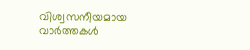വിശ്വസനീയമായ വാർത്തകൾ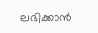ലഭിക്കാൻ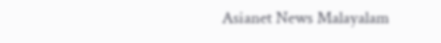Asianet News Malayalam